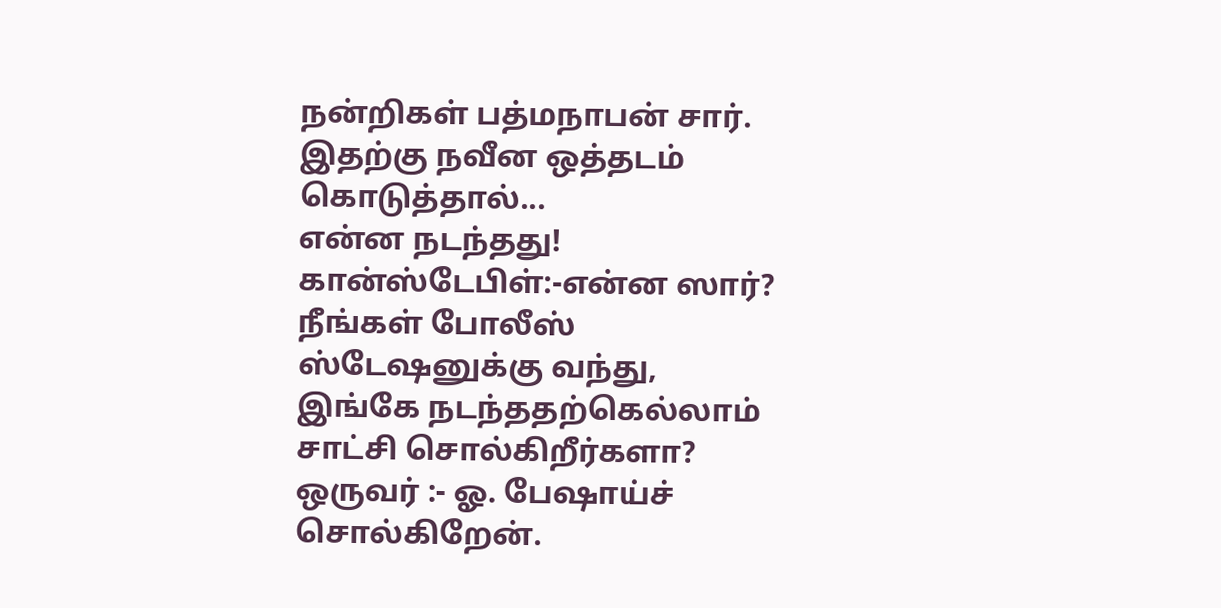நன்றிகள் பத்மநாபன் சார்.
இதற்கு நவீன ஒத்தடம் கொடுத்தால்...
என்ன நடந்தது!
கான்ஸ்டேபிள்:-என்ன ஸார்? நீங்கள் போலீஸ் ஸ்டேஷனுக்கு வந்து, இங்கே நடந்ததற்கெல்லாம் சாட்சி சொல்கிறீர்களா?
ஒருவர் :- ஓ. பேஷாய்ச் சொல்கிறேன்.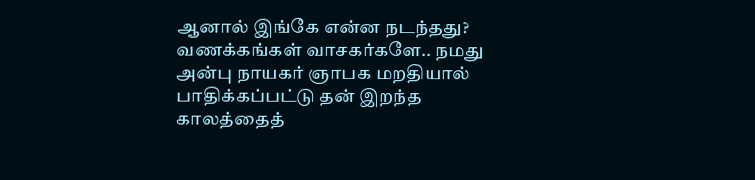ஆனால் இங்கே என்ன நடந்தது?
வணக்கங்கள் வாசகர்களே.. நமது அன்பு நாயகர் ஞாபக மறதியால் பாதிக்கப்பட்டு தன் இறந்த காலத்தைத்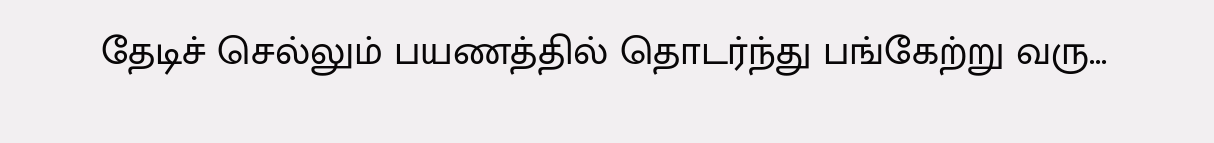தேடிச் செல்லும் பயணத்தில் தொடர்ந்து பங்கேற்று வரு...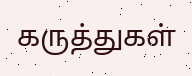கருத்துகள்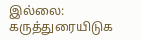இல்லை:
கருத்துரையிடுக